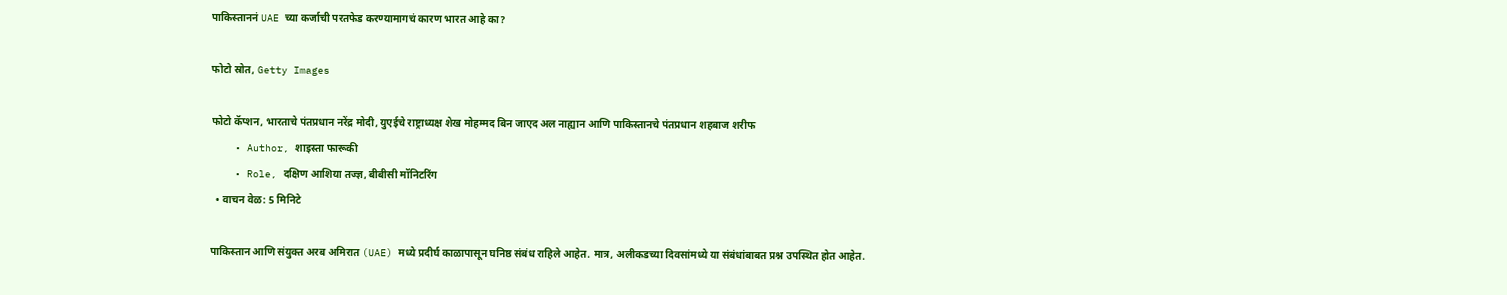पाकिस्ताननं UAE च्या कर्जाची परतफेड करण्यामागचं कारण भारत आहे का?

फोटो स्रोत, Getty Images

फोटो कॅप्शन, भारताचे पंतप्रधान नरेंद्र मोदी, युएईचे राष्ट्राध्यक्ष शेख मोहम्मद बिन जाएद अल नाह्यान आणि पाकिस्तानचे पंतप्रधान शहबाज शरीफ
    • Author, शाइस्ता फारूकी
    • Role, दक्षिण आशिया तज्ज्ञ, बीबीसी मॉनिटरिंग
  • वाचन वेळ: 5 मिनिटे

पाकिस्तान आणि संयुक्त अरब अमिरात (UAE) मध्ये प्रदीर्घ काळापासून घनिष्ठ संबंध राहिले आहेत. मात्र, अलीकडच्या दिवसांमध्ये या संबंधांबाबत प्रश्न उपस्थित होत आहेत.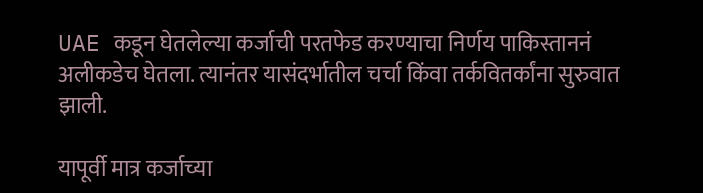UAE कडून घेतलेल्या कर्जाची परतफेड करण्याचा निर्णय पाकिस्ताननं अलीकडेच घेतला. त्यानंतर यासंदर्भातील चर्चा किंवा तर्कवितर्कांना सुरुवात झाली.

यापूर्वी मात्र कर्जाच्या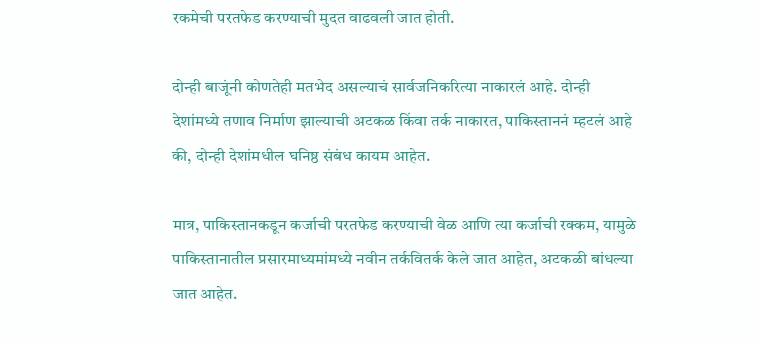रकमेची परतफेड करण्याची मुदत वाढवली जात होती.

दोन्ही बाजूंनी कोणतेही मतभेद असल्याचं सार्वजनिकरित्या नाकारलं आहे. दोन्ही देशांमध्ये तणाव निर्माण झाल्याची अटकळ किंवा तर्क नाकारत, पाकिस्ताननं म्हटलं आहे की, दोन्ही देशांमधील घनिष्ठ संबंध कायम आहेत.

मात्र, पाकिस्तानकडून कर्जाची परतफेड करण्याची वेळ आणि त्या कर्जाची रक्कम, यामुळे पाकिस्तानातील प्रसारमाध्यमांमध्ये नवीन तर्कवितर्क केले जात आहेत, अटकळी बांधल्या जात आहेत.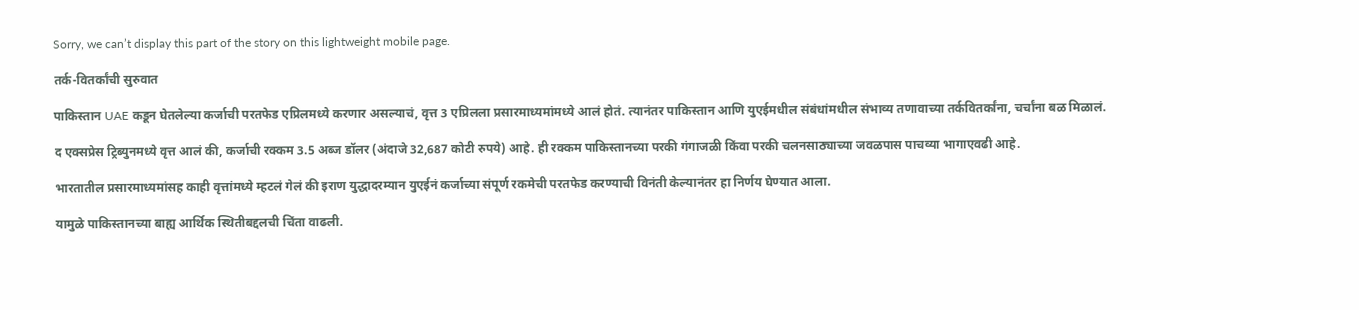Sorry, we can’t display this part of the story on this lightweight mobile page.

तर्क-वितर्कांची सुरुवात

पाकिस्तान UAE कडून घेतलेल्या कर्जाची परतफेड एप्रिलमध्ये करणार असल्याचं, वृत्त 3 एप्रिलला प्रसारमाध्यमांमध्ये आलं होतं. त्यानंतर पाकिस्तान आणि युएईमधील संबंधांमधील संभाव्य तणावाच्या तर्कवितर्कांना, चर्चांना बळ मिळालं.

द एक्सप्रेस ट्रिब्युनमध्ये वृत्त आलं की, कर्जाची रक्कम 3.5 अब्ज डॉलर (अंदाजे 32,687 कोटी रुपये) आहे. ही रक्कम पाकिस्तानच्या परकी गंगाजळी किंवा परकी चलनसाठ्याच्या जवळपास पाचव्या भागाएवढी आहे.

भारतातील प्रसारमाध्यमांसह काही वृत्तांमध्ये म्हटलं गेलं की इराण युद्धादरम्यान युएईनं कर्जाच्या संपूर्ण रकमेची परतफेड करण्याची विनंती केल्यानंतर हा निर्णय घेण्यात आला.

यामुळे पाकिस्तानच्या बाह्य आर्थिक स्थितीबद्दलची चिंता वाढली.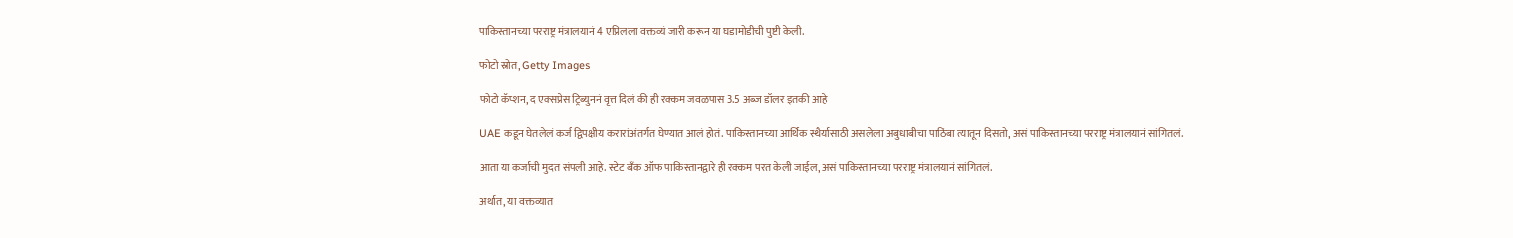पाकिस्तानच्या परराष्ट्र मंत्रालयानं 4 एप्रिलला वक्तव्यं जारी करून या घडामोडीची पुष्टी केली.

फोटो स्रोत, Getty Images

फोटो कॅप्शन, द एक्सप्रेस ट्रिब्युननं वृत्त दिलं की ही रक्कम जवळपास 3.5 अब्ज डॉलर इतकी आहे

UAE कडून घेतलेलं कर्ज द्विपक्षीय करारांअंतर्गत घेण्यात आलं होतं. पाकिस्तानच्या आर्थिक स्थैर्यासाठी असलेला अबुधाबीचा पाठिंबा त्यातून दिसतो, असं पाकिस्तानच्या परराष्ट्र मंत्रालयानं सांगितलं.

आता या कर्जाची मुदत संपली आहे. स्टेट बँक ऑफ पाकिस्तानद्वारे ही रक्कम परत केली जाईल, असं पाकिस्तानच्या परराष्ट्र मंत्रालयानं सांगितलं.

अर्थात, या वक्तव्यात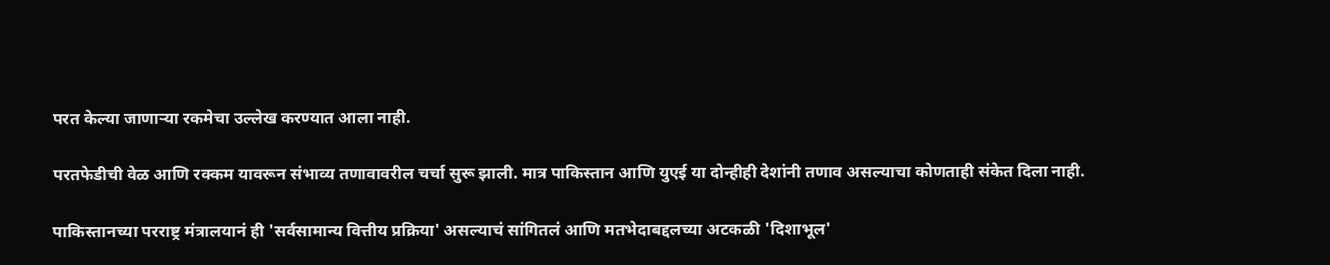परत केल्या जाणाऱ्या रकमेचा उल्लेख करण्यात आला नाही.

परतफेडीची वेळ आणि रक्कम यावरून संभाव्य तणावावरील चर्चा सुरू झाली. मात्र पाकिस्तान आणि युएई या दोन्हीही देशांनी तणाव असल्याचा कोणताही संकेत दिला नाही.

पाकिस्तानच्या परराष्ट्र मंत्रालयानं ही 'सर्वसामान्य वित्तीय प्रक्रिया' असल्याचं सांगितलं आणि मतभेदाबद्दलच्या अटकळी 'दिशाभूल'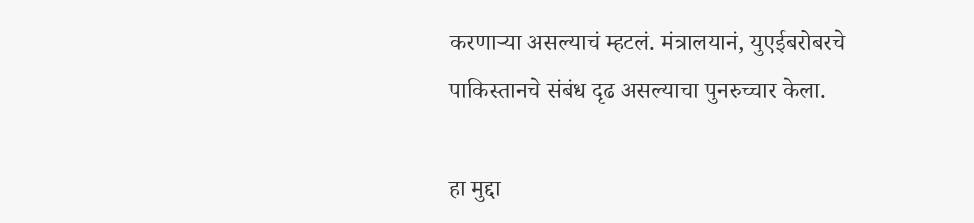करणाऱ्या असल्याचं म्हटलं. मंत्रालयानं, युएईबरोबरचे पाकिस्तानचे संबंध दृढ असल्याचा पुनरुच्चार केला.

हा मुद्दा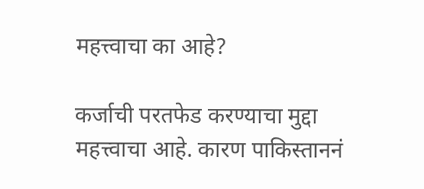महत्त्वाचा का आहे?

कर्जाची परतफेड करण्याचा मुद्दा महत्त्वाचा आहे. कारण पाकिस्ताननं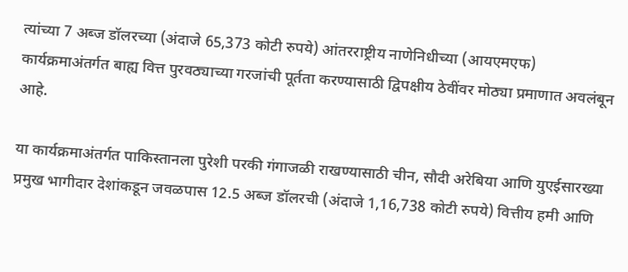त्यांच्या 7 अब्ज डॉलरच्या (अंदाजे 65,373 कोटी रुपये) आंतरराष्ट्रीय नाणेनिधीच्या (आयएमएफ) कार्यक्रमाअंतर्गत बाह्य वित्त पुरवठ्याच्या गरजांची पूर्तता करण्यासाठी द्विपक्षीय ठेवींवर मोठ्या प्रमाणात अवलंबून आहे.

या कार्यक्रमाअंतर्गत पाकिस्तानला पुरेशी परकी गंगाजळी राखण्यासाठी चीन, सौदी अरेबिया आणि युएईसारख्या प्रमुख भागीदार देशांकडून जवळपास 12.5 अब्ज डॉलरची (अंदाजे 1,16,738 कोटी रुपये) वित्तीय हमी आणि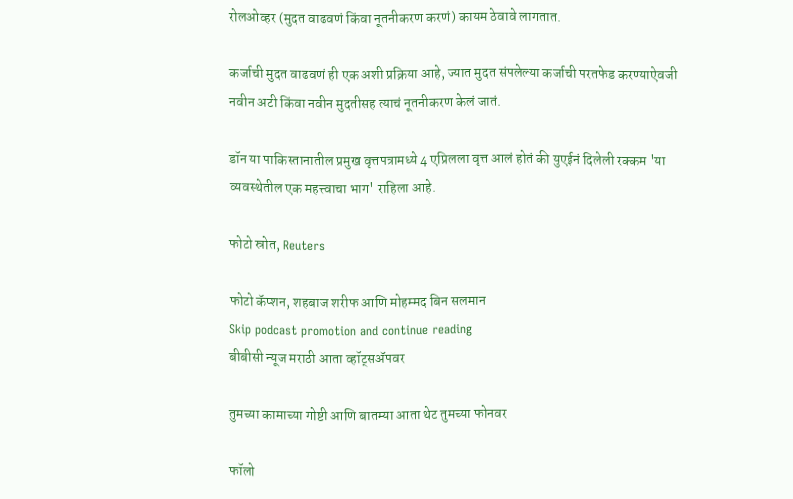रोलओव्हर (मुदत वाढवणं किंवा नूतनीकरण करणं) कायम ठेवावे लागतात.

कर्जाची मुदत वाढवणं ही एक अशी प्रक्रिया आहे, ज्यात मुदत संपलेल्या कर्जाची परतफेड करण्याऐवजी नवीन अटी किंवा नवीन मुदतीसह त्याचं नूतनीकरण केलं जातं.

डॉन या पाकिस्तानातील प्रमुख वृत्तपत्रामध्ये 4 एप्रिलला वृत्त आलं होतं की युएईनं दिलेली रक्कम 'या व्यवस्थेतील एक महत्त्वाचा भाग' राहिला आहे.

फोटो स्रोत, Reuters

फोटो कॅप्शन, शहबाज शरीफ आणि मोहम्मद बिन सलमान
Skip podcast promotion and continue reading
बीबीसी न्यूज मराठी आता व्हॉट्सॲपवर

तुमच्या कामाच्या गोष्टी आणि बातम्या आता थेट तुमच्या फोनवर

फॉलो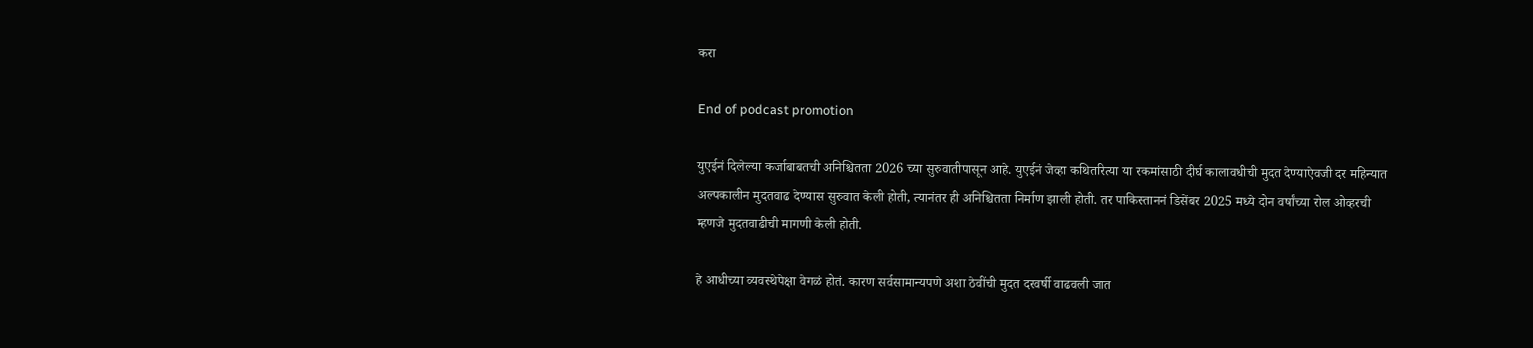करा

End of podcast promotion

युएईनं दिलेल्या कर्जाबाबतची अनिश्चितता 2026 च्या सुरुवातीपासून आहे. युएईनं जेव्हा कथितरित्या या रकमांसाठी दीर्घ कालावधीची मुदत देण्याऐवजी दर महिन्यात अल्पकालीन मुदतवाढ देण्यास सुरुवात केली होती, त्यानंतर ही अनिश्चितता निर्माण झाली होती. तर पाकिस्ताननं डिसेंबर 2025 मध्ये दोन वर्षांच्या रोल ओव्हरची म्हणजे मुदतवाढीची मागणी केली होती.

हे आधीच्या व्यवस्थेपेक्षा वेगळं होतं. कारण सर्वसामान्यपणे अशा ठेवींची मुदत दरवर्षी वाढवली जात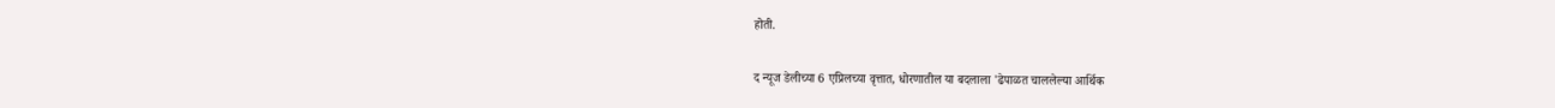होती.

द न्यूज डेलीच्या 6 एप्रिलच्या वृत्तात, धोरणातील या बदलाला 'ढेपाळत चाललेल्या आर्थिक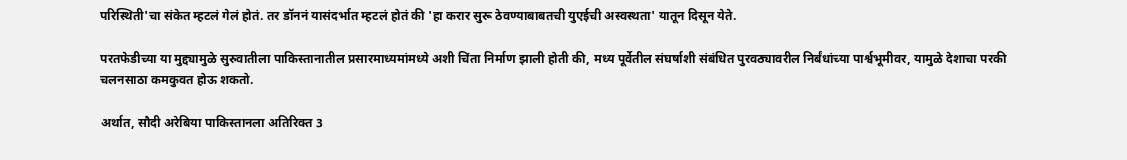परिस्थिती'चा संकेत म्हटलं गेलं होतं. तर डॉननं यासंदर्भात म्हटलं होतं की 'हा करार सुरू ठेवण्याबाबतची युएईची अस्वस्थता' यातून दिसून येते.

परतफेडीच्या या मुद्द्यामुळे सुरुवातीला पाकिस्तानातील प्रसारमाध्यमांमध्ये अशी चिंता निर्माण झाली होती की, मध्य पूर्वेतील संघर्षाशी संबंधित पुरवठ्यावरील निर्बंधांच्या पार्श्वभूमीवर, यामुळे देशाचा परकी चलनसाठा कमकुवत होऊ शकतो.

अर्थात, सौदी अरेबिया पाकिस्तानला अतिरिक्त 3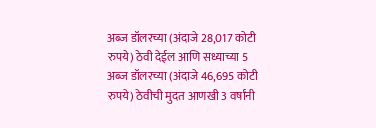अब्ज डॉलरच्या (अंदाजे 28,017 कोटी रुपये) ठेवी देईल आणि सध्याच्या 5 अब्ज डॉलरच्या (अंदाजे 46,695 कोटी रुपये) ठेवीची मुदत आणखी 3 वर्षांनी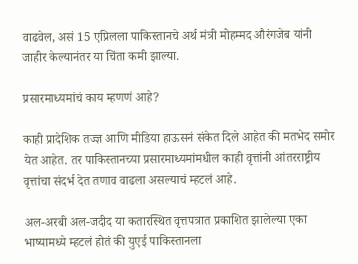वाढवेल, असं 15 एप्रिलला पाकिस्तानचे अर्थ मंत्री मोहम्मद औरंगजेब यांनी जाहीर केल्यानंतर या चिंता कमी झाल्या.

प्रसारमाध्यमांचं काय म्हणणं आहे?

काही प्रादेशिक तज्ज्ञ आणि मीडिया हाऊसनं संकेत दिले आहेत की मतभेद समोर येत आहेत. तर पाकिस्तानच्या प्रसारमाध्यमांमधील काही वृत्तांनी आंतरराष्ट्रीय वृत्तांचा संदर्भ देत तणाव वाढला असल्याचं म्हटलं आहे.

अल-अरबी अल-जदीद या कतारस्थित वृत्तपत्रात प्रकाशित झालेल्या एका भाष्यामध्ये म्हटलं होतं की युएई पाकिस्तानला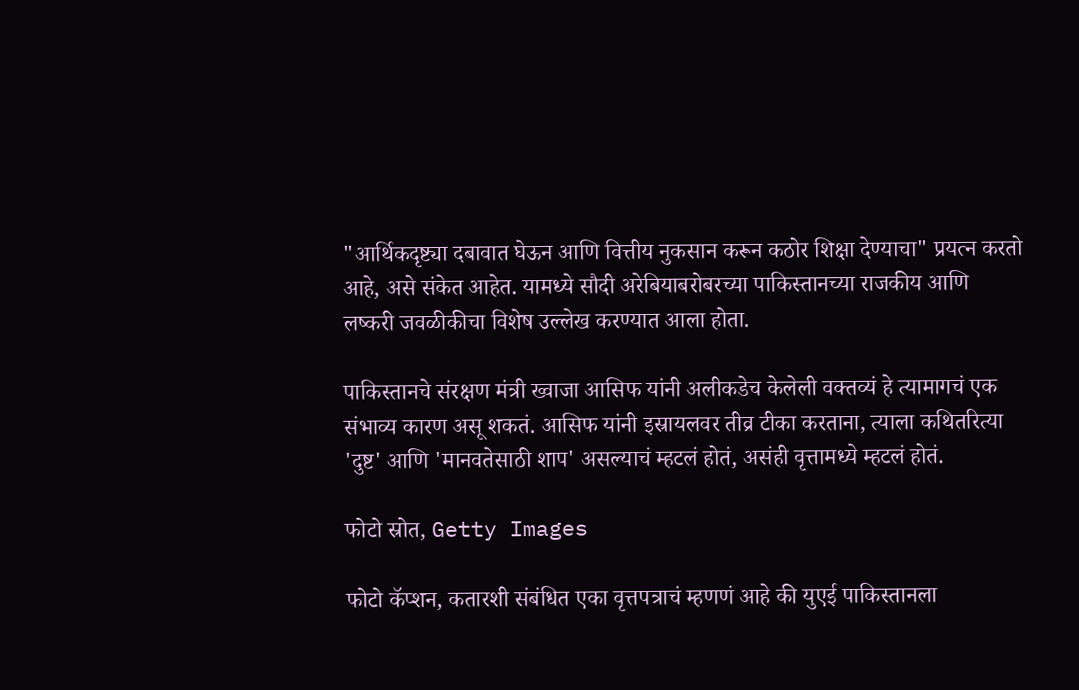"आर्थिकदृष्ट्या दबावात घेऊन आणि वित्तीय नुकसान करून कठोर शिक्षा देण्याचा" प्रयत्न करतो आहे, असे संकेत आहेत. यामध्ये सौदी अरेबियाबरोबरच्या पाकिस्तानच्या राजकीय आणि लष्करी जवळीकीचा विशेष उल्लेख करण्यात आला होता.

पाकिस्तानचे संरक्षण मंत्री ख्वाजा आसिफ यांनी अलीकडेच केलेली वक्तव्यं हे त्यामागचं एक संभाव्य कारण असू शकतं. आसिफ यांनी इस्रायलवर तीव्र टीका करताना, त्याला कथितरित्या 'दुष्ट' आणि 'मानवतेसाठी शाप' असल्याचं म्हटलं होतं, असंही वृत्तामध्ये म्हटलं होतं.

फोटो स्रोत, Getty Images

फोटो कॅप्शन, कतारशी संबंधित एका वृत्तपत्राचं म्हणणं आहे की युएई पाकिस्तानला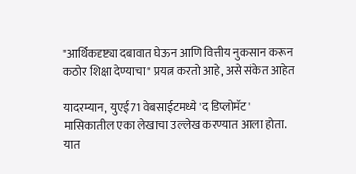"आर्थिकदृष्ट्या दबावात घेऊन आणि वित्तीय नुकसान करून कठोर शिक्षा देण्याचा" प्रयत्न करतो आहे, असे संकेत आहेत

यादरम्यान, युएई71 वेबसाईटमध्ये 'द डिप्लोमॅट' मासिकातील एका लेखाचा उल्लेख करण्यात आला होता. यात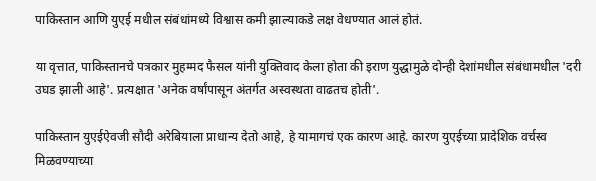पाकिस्तान आणि युएई मधील संबंधांमध्ये विश्वास कमी झाल्याकडे लक्ष वेधण्यात आलं होतं.

या वृत्तात, पाकिस्तानचे पत्रकार मुहम्मद फैसल यांनी युक्तिवाद केला होता की इराण युद्धामुळे दोन्ही देशांमधील संबंधामधील 'दरी उघड झाली आहे'. प्रत्यक्षात 'अनेक वर्षांपासून अंतर्गत अस्वस्थता वाढतच होती'.

पाकिस्तान युएईऐवजी सौदी अरेबियाला प्राधान्य देतो आहे, हे यामागचं एक कारण आहे. कारण युएईच्या प्रादेशिक वर्चस्व मिळवण्याच्या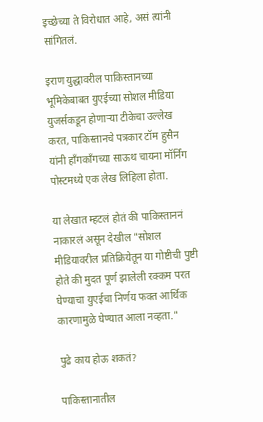इच्छेच्या ते विरोधात आहे, असं त्यांनी सांगितलं.

इराण युद्धावरील पाकिस्तानच्या भूमिकेबाबत युएईच्या सोशल मीडिया युजर्सकडून होणाऱ्या टीकेचा उल्लेख करत, पाकिस्तानचे पत्रकार टॉम हुसैन यांनी हाँगकाँगच्या साऊथ चायना मॉर्निंग पोस्टमध्ये एक लेख लिहिला होता.

या लेखात म्हटलं होतं की पाकिस्ताननं नाकारलं असून देखील "सोशल मीडियावरील प्रतिक्रियेतून या गोष्टीची पुष्टी होते की मुदत पूर्ण झालेली रक्कम परत घेण्याचा युएईचा निर्णय फक्त आर्थिक कारणामुळे घेण्यात आला नव्हता."

पुढे काय होऊ शकतं?

पाकिस्तानातील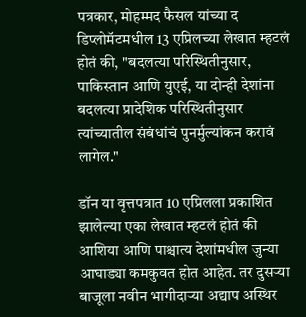पत्रकार, मोहम्मद फैसल यांच्या द डिप्लोमॅटमधील 13 एप्रिलच्या लेखात म्हटलं होतं की, "बदलत्या परिस्थितीनुसार, पाकिस्तान आणि युएई, या दोन्ही देशांना बदलत्या प्रादेशिक परिस्थितीनुसार त्यांच्यातील संबंधांचं पुनर्मुल्यांकन करावं लागेल."

डॉन या वृत्तपत्रात 10 एप्रिलला प्रकाशित झालेल्या एका लेखात म्हटलं होतं की आशिया आणि पाश्चात्य देशांमधील जुन्या आघाड्या कमकुवत होत आहेत. तर दुसऱ्या बाजूला नवीन भागीदाऱ्या अद्याप अस्थिर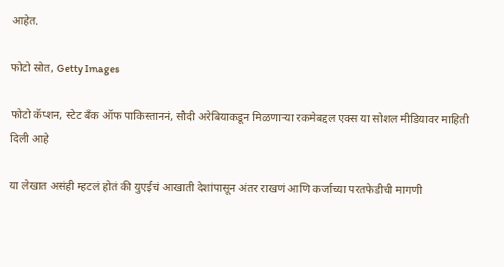आहेत.

फोटो स्रोत, Getty Images

फोटो कॅप्शन, स्टेट बँक ऑफ पाकिस्ताननं, सौदी अरेबियाकडून मिळणाऱ्या रकमेबद्दल एक्स या सोशल मीडियावर माहिती दिली आहे

या लेखात असंही म्हटलं होतं की युएईचं आखाती देशांपासून अंतर राखणं आणि कर्जाच्या परतफेडीची मागणी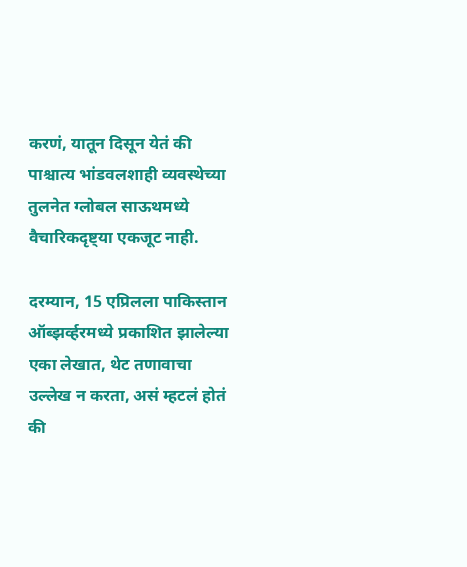करणं, यातून दिसून येतं की पाश्चात्य भांडवलशाही व्यवस्थेच्या तुलनेत ग्लोबल साऊथमध्ये वैचारिकदृष्ट्या एकजूट नाही.

दरम्यान, 15 एप्रिलला पाकिस्तान ऑब्झर्व्हरमध्ये प्रकाशित झालेल्या एका लेखात, थेट तणावाचा उल्लेख न करता, असं म्हटलं होतं की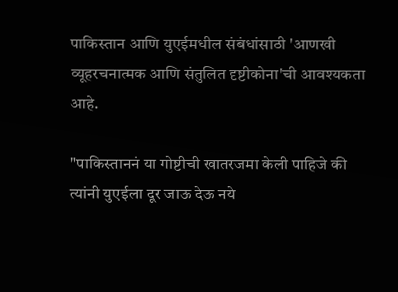पाकिस्तान आणि युएईमधील संबंधांसाठी 'आणखी व्यूहरचनात्मक आणि संतुलित दृष्टीकोना'ची आवश्यकता आहे.

"पाकिस्ताननं या गोष्टीची खातरजमा केली पाहिजे की त्यांनी युएईला दूर जाऊ देऊ नये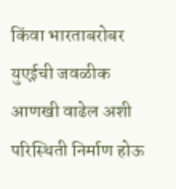किंवा भारताबरोबर युएईची जवळीक आणखी वाढेल अशी परिस्थिती निर्माण होऊ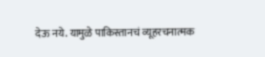देऊ नये. यामुळे पाकिस्तानचं व्यूहरचनात्मक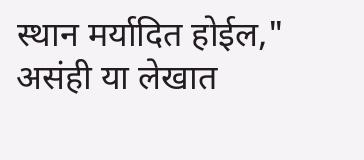स्थान मर्यादित होईल," असंही या लेखात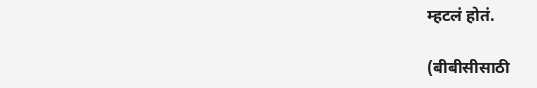म्हटलं होतं.

(बीबीसीसाठी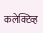कलेक्टिव्ह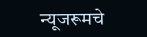न्यूजरूमचे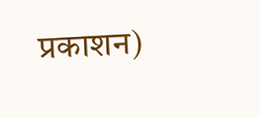प्रकाशन)